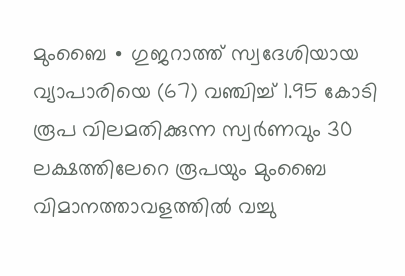മുംബൈ ∙ ഗുജറാത്ത് സ്വദേശിയായ വ്യാപാരിയെ (67) വഞ്ചിച്ച് 1.95 കോടി രൂപ വിലമതിക്കുന്ന സ്വർണവും 30 ലക്ഷത്തിലേറെ രൂപയും മുംബൈ വിമാനത്താവളത്തിൽ വച്ചു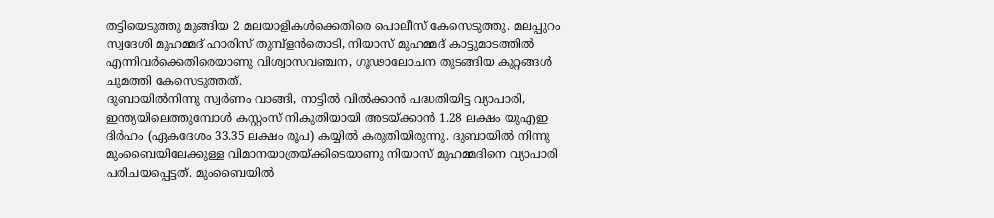തട്ടിയെടുത്തു മുങ്ങിയ 2 മലയാളികൾക്കെതിരെ പൊലീസ് കേസെടുത്തു. മലപ്പുറം സ്വദേശി മുഹമ്മദ് ഹാരിസ് തുമ്പ്ളൻതൊടി, നിയാസ് മുഹമ്മദ് കാട്ടുമാടത്തിൽ എന്നിവർക്കെതിരെയാണു വിശ്വാസവഞ്ചന, ഗൂഢാലോചന തുടങ്ങിയ കുറ്റങ്ങൾ ചുമത്തി കേസെടുത്തത്.
ദുബായിൽനിന്നു സ്വർണം വാങ്ങി, നാട്ടിൽ വിൽക്കാൻ പദ്ധതിയിട്ട വ്യാപാരി, ഇന്ത്യയിലെത്തുമ്പോൾ കസ്റ്റംസ് നികുതിയായി അടയ്ക്കാൻ 1.28 ലക്ഷം യുഎഇ ദിർഹം (ഏകദേശം 33.35 ലക്ഷം രൂപ) കയ്യിൽ കരുതിയിരുന്നു. ദുബായിൽ നിന്നു മുംബൈയിലേക്കുള്ള വിമാനയാത്രയ്ക്കിടെയാണു നിയാസ് മുഹമ്മദിനെ വ്യാപാരി പരിചയപ്പെട്ടത്. മുംബൈയിൽ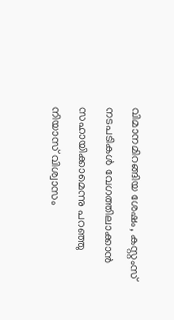വിമാനമിറങ്ങിയ ശേഷം, കസ്റ്റംസ് നടപടികൾ വേഗത്തിലാക്കാൻ സഹായിക്കാമെന്നു പറഞ്ഞു നിയാസ് വിശ്വാസം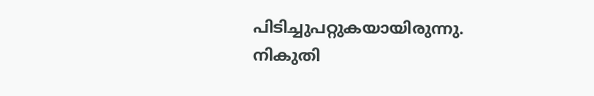പിടിച്ചുപറ്റുകയായിരുന്നു. നികുതി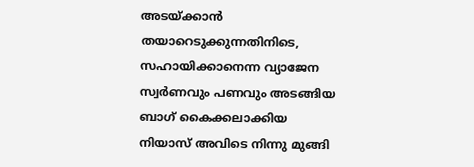അടയ്ക്കാൻ തയാറെടുക്കുന്നതിനിടെ, സഹായിക്കാനെന്ന വ്യാജേന സ്വർണവും പണവും അടങ്ങിയ ബാഗ് കൈക്കലാക്കിയ നിയാസ് അവിടെ നിന്നു മുങ്ങി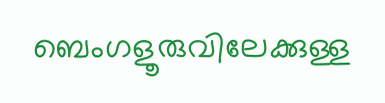ബെംഗളൂരുവിലേക്കുള്ള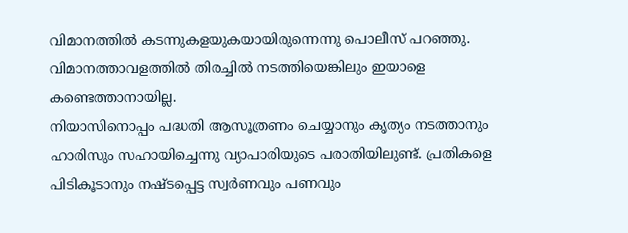വിമാനത്തിൽ കടന്നുകളയുകയായിരുന്നെന്നു പൊലീസ് പറഞ്ഞു. വിമാനത്താവളത്തിൽ തിരച്ചിൽ നടത്തിയെങ്കിലും ഇയാളെ കണ്ടെത്താനായില്ല.
നിയാസിനൊപ്പം പദ്ധതി ആസൂത്രണം ചെയ്യാനും കൃത്യം നടത്താനും ഹാരിസും സഹായിച്ചെന്നു വ്യാപാരിയുടെ പരാതിയിലുണ്ട്. പ്രതികളെ പിടികൂടാനും നഷ്ടപ്പെട്ട സ്വർണവും പണവും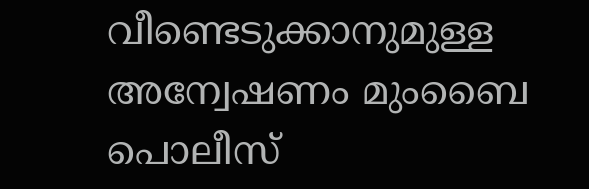വീണ്ടെടുക്കാനുമുള്ള അന്വേഷണം മുംബൈ പൊലീസ്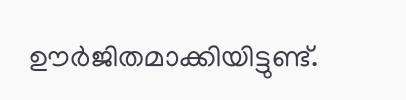ഊർജിതമാക്കിയിട്ടുണ്ട്.